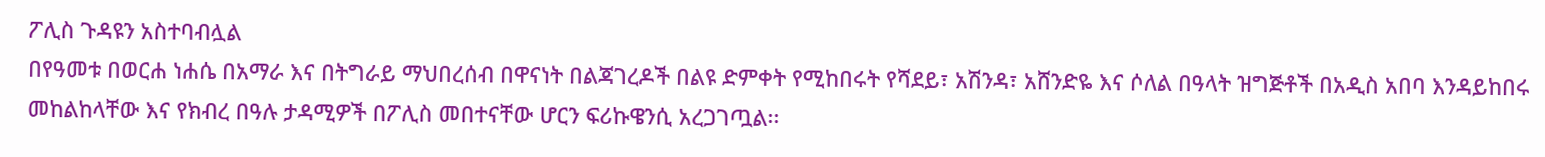ፖሊስ ጉዳዩን አስተባብሏል
በየዓመቱ በወርሐ ነሐሴ በአማራ እና በትግራይ ማህበረሰብ በዋናነት በልጃገረዶች በልዩ ድምቀት የሚከበሩት የሻደይ፣ አሽንዳ፣ አሸንድዬ እና ሶለል በዓላት ዝግጅቶች በአዲስ አበባ እንዳይከበሩ መከልከላቸው እና የክብረ በዓሉ ታዳሚዎች በፖሊስ መበተናቸው ሆርን ፍሪኩዌንሲ አረጋገጧል፡፡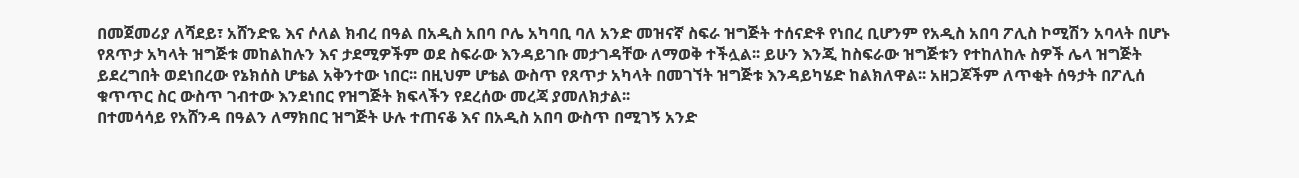በመጀመሪያ ለሻደይ፣ አሸንድዬ እና ሶለል ክብረ በዓል በአዲስ አበባ ቦሌ አካባቢ ባለ አንድ መዝናኛ ስፍራ ዝግጅት ተሰናድቶ የነበረ ቢሆንም የአዲስ አበባ ፖሊስ ኮሚሽን አባላት በሆኑ የጸጥታ አካላት ዝግጅቱ መከልከሉን እና ታደሚዎችም ወደ ስፍራው እንዳይገቡ መታገዳቸው ለማወቅ ተችሏል፡፡ ይሁን እንጂ ከስፍራው ዝግጅቱን የተከለከሉ ስዎች ሌላ ዝግጅት ይደረግበት ወደነበረው የኔክሰስ ሆቴል አቅንተው ነበር፡፡ በዚህም ሆቴል ውስጥ የጸጥታ አካላት በመገኘት ዝግጅቱ እንዳይካሄድ ከልክለዋል፡፡ አዘጋጆችም ለጥቂት ሰዓታት በፖሊሰ ቁጥጥር ስር ውስጥ ገብተው እንደነበር የዝግጅት ክፍላችን የደረሰው መረጃ ያመለክታል፡፡
በተመሳሳይ የአሸንዳ በዓልን ለማክበር ዝግጅት ሁሉ ተጠናቆ እና በአዲስ አበባ ውስጥ በሚገኝ አንድ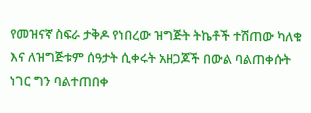የመዝናኛ ስፍራ ታቅዶ የነበረው ዝግጅት ትኬቶች ተሽጠው ካለቁ እና ለዝግጅቱም ሰዓታት ሲቀሩት አዘጋጆች በውል ባልጠቀሱት ነገር ግን ባልተጠበቀ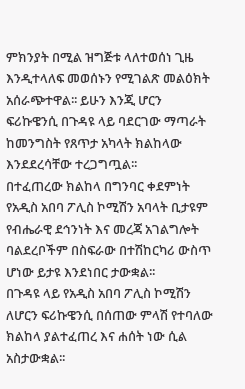ምክንያት በሚል ዝግጅቱ ላለተወሰነ ጊዜ እንዲተላለፍ መወሰኑን የሚገልጽ መልዕክት አሰራጭተዋል፡፡ ይሁን እንጂ ሆርን ፍሪኩዌንሲ በጉዳዩ ላይ ባደርገው ማጣራት ከመንግስት የጸጥታ አካላት ክልከላው እንደደረሳቸው ተረጋግጧል፡፡
በተፈጠረው ክልከላ በግንባር ቀደምነት የአዲስ አበባ ፖሊስ ኮሚሽን አባላት ቢታዩም የብሔራዊ ደኅንነት እና መረጃ አገልግሎት ባልደረቦችም በስፍራው በተሽከርካሪ ውስጥ ሆነው ይታዩ እንደነበር ታውቋል፡፡
በጉዳዩ ላይ የአዲስ አበባ ፖሊስ ኮሚሽን ለሆርን ፍሪኩዌንሲ በሰጠው ምላሽ የተባለው ክልከላ ያልተፈጠረ እና ሐሰት ነው ሲል አስታውቋል፡፡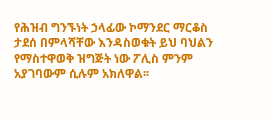የሕዝብ ግንኙነት ኃላፊው ኮማንደር ማርቆስ ታደሰ በምላሻቸው እንዳስወቁት ይህ ባህልን የማስተዋወቅ ዝግጅት ነው ፖሊስ ምንም አያገባውም ሲሉም አክለዋል፡፡